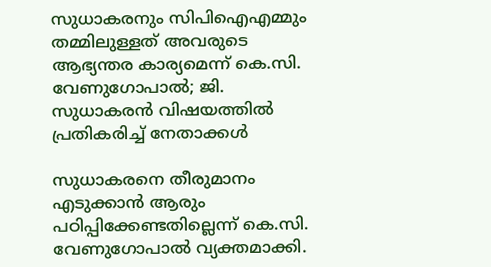സുധാകരനും സിപിഐഎമ്മും തമ്മിലുള്ളത് അവരുടെ ആഭ്യന്തര കാര്യമെന്ന് കെ.സി. വേണുഗോപാൽ; ജി. സുധാകരൻ വിഷയത്തിൽ പ്രതികരിച്ച് നേതാക്കൾ

സുധാകരനെ തീരുമാനം എടുക്കാൻ ആരും പഠിപ്പിക്കേണ്ടതില്ലെന്ന് കെ.സി. വേണുഗോപാൽ വ്യക്തമാക്കി.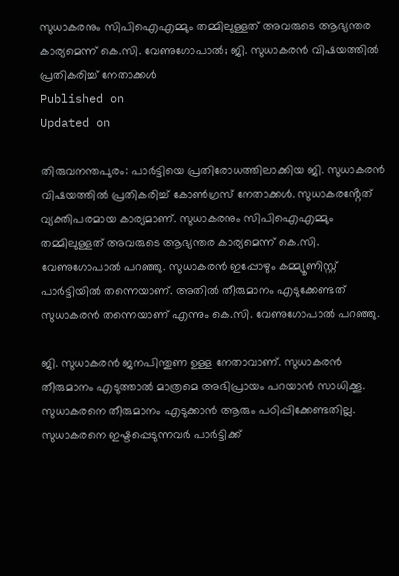സുധാകരനും സിപിഐഎമ്മും തമ്മിലുള്ളത് അവരുടെ ആഭ്യന്തര കാര്യമെന്ന് കെ.സി. വേണുഗോപാൽ; ജി. സുധാകരൻ വിഷയത്തിൽ പ്രതികരിച്ച് നേതാക്കൾ
Published on
Updated on

തിരുവനന്തപുരം: പാർട്ടിയെ പ്രതിരോധത്തിലാക്കിയ ജി. സുധാകരൻ വിഷയത്തിൽ പ്രതികരിച്ച് കോൺഗ്രസ് നേതാക്കൾ. സുധാകരൻ്റേത് വ്യക്തിപരമായ കാര്യമാണ്. സുധാകരനും സിപിഐഎമ്മും തമ്മിലുള്ളത് അവരുടെ ആഭ്യന്തര കാര്യമെന്ന് കെ.സി. വേണുഗോപാൽ പറഞ്ഞു. സുധാകരൻ ഇപ്പോഴും കമ്മ്യൂണിസ്റ്റ്‌ പാർട്ടിയിൽ തന്നെയാണ്. അതിൽ തീരുമാനം എടുക്കേണ്ടത് സുധാകരൻ തന്നെയാണ് എന്നും കെ.സി. വേണുഗോപാൽ പറഞ്ഞു.

ജി. സുധാകരൻ ജനപിന്തുണ ഉള്ള നേതാവാണ്. സുധാകരൻ തീരുമാനം എടുത്താൽ മാത്രമെ അഭിപ്രായം പറയാൻ സാധിക്കൂ. സുധാകരനെ തീരുമാനം എടുക്കാൻ ആരും പഠിപ്പിക്കേണ്ടതില്ല. സുധാകരനെ ഇഷ്ടപ്പെടുന്നവർ പാർട്ടിക്ക്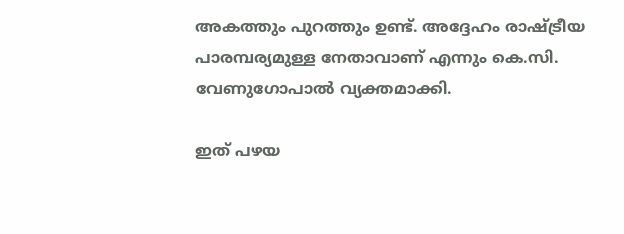അകത്തും പുറത്തും ഉണ്ട്. അദ്ദേഹം രാഷ്ട്രീയ പാരമ്പര്യമുള്ള നേതാവാണ് എന്നും കെ.സി. വേണുഗോപാൽ വ്യക്തമാക്കി.

ഇത് പഴയ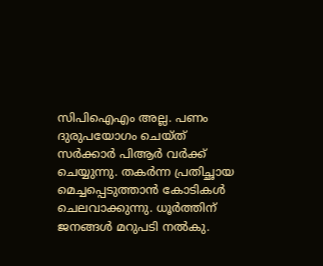സിപിഐഎം അല്ല. പണം ദുരുപയോഗം ചെയ്ത് സർക്കാർ പിആർ വർക്ക്‌ ചെയ്യുന്നു. തകർന്ന പ്രതിച്ഛായ മെച്ചപ്പെടുത്താൻ കോടികൾ ചെലവാക്കുന്നു. ധൂർത്തിന് ജനങ്ങൾ മറുപടി നൽകു.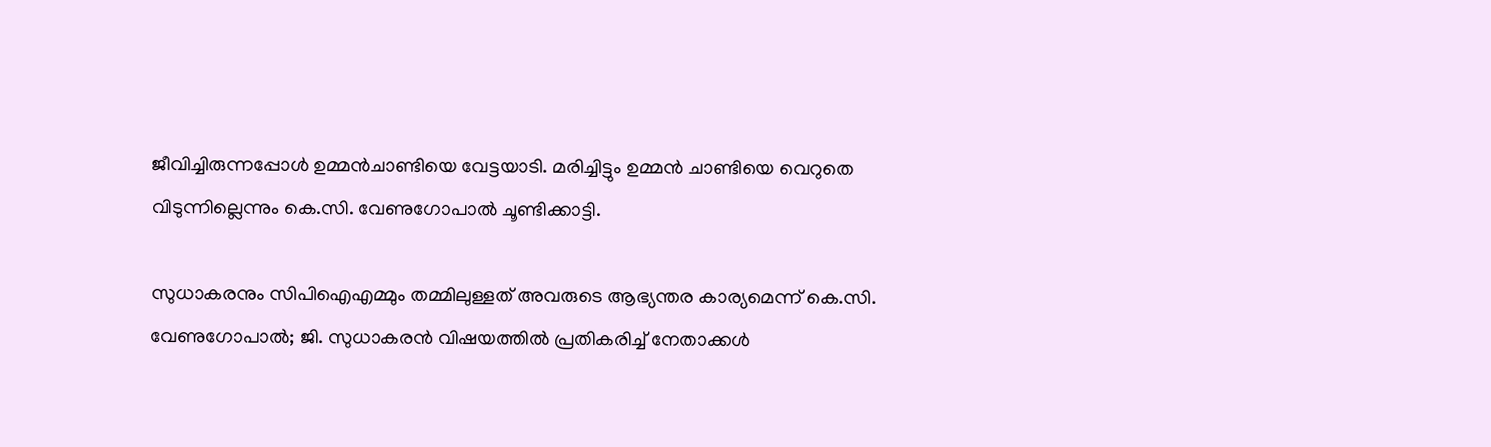ജീവിച്ചിരുന്നപ്പോൾ ഉമ്മൻചാണ്ടിയെ വേട്ടയാടി. മരിച്ചിട്ടും ഉമ്മൻ ചാണ്ടിയെ വെറുതെ വിടുന്നില്ലെന്നും കെ.സി. വേണുഗോപാൽ ചൂണ്ടിക്കാട്ടി.

സുധാകരനും സിപിഐഎമ്മും തമ്മിലുള്ളത് അവരുടെ ആഭ്യന്തര കാര്യമെന്ന് കെ.സി. വേണുഗോപാൽ; ജി. സുധാകരൻ വിഷയത്തിൽ പ്രതികരിച്ച് നേതാക്കൾ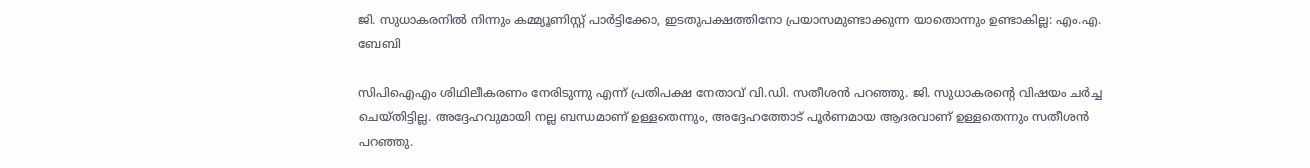ജി. സുധാകരനിൽ നിന്നും കമ്മ്യൂണിസ്റ്റ് പാർട്ടിക്കോ, ഇടതുപക്ഷത്തിനോ പ്രയാസമുണ്ടാക്കുന്ന യാതൊന്നും ഉണ്ടാകില്ല: എം.എ. ബേബി

സിപിഐഎം ശിഥിലീകരണം നേരിടുന്നു എന്ന് പ്രതിപക്ഷ നേതാവ് വി.ഡി. സതീശൻ പറഞ്ഞു. ജി. സുധാകരൻ്റെ വിഷയം ചർച്ച ചെയ്തിട്ടില്ല. അദ്ദേഹവുമായി നല്ല ബന്ധമാണ് ഉള്ളതെന്നും, അദ്ദേഹത്തോട് പൂർണമായ ആദരവാണ് ഉള്ളതെന്നും സതീശൻ പറഞ്ഞു.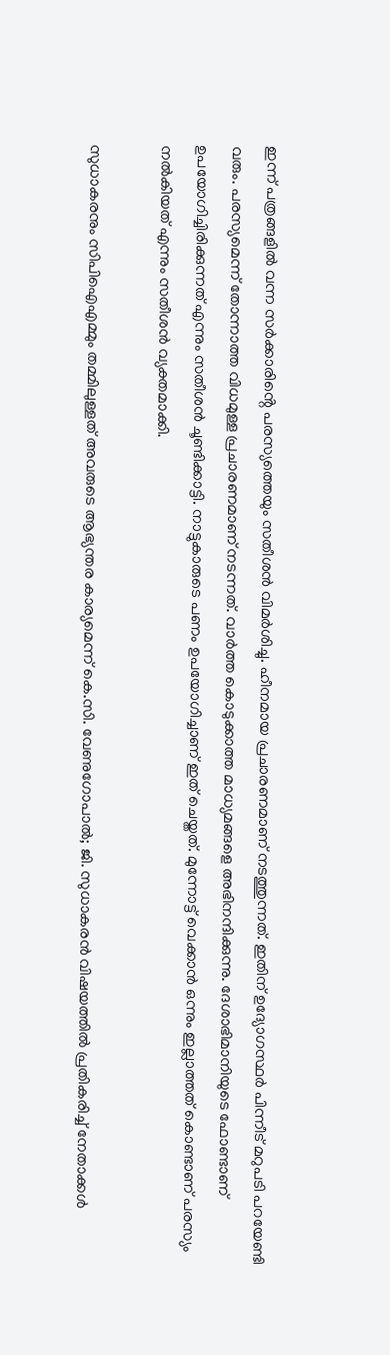ഇന്ന് പത്രങ്ങളിൽ വന്ന സർക്കാരിൻ്റെ പരസ്യത്തെയും സതീശൻ വിമർശിച്ചു. ഹീനമായ പ്രചാരണമാണ് നടത്തുന്നത്. ഇതിന് ഉദ്യോഗസ്ഥർ പിന്നീട് മറുപടി പറയേണ്ടി വരും. പരസ്യമെന്ന് തോന്നാത്ത വിധമുള്ള പ്രചാരണമാണ് നടന്നത്. വാർത്ത കൊടുക്കാത്ത മാധ്യമങ്ങളെ അഭിനന്ദിക്കുന്നു. ദേശാഭിമാനിയുടെ ഫോണ്ടാണ് ഉപയോഗിച്ചിരിക്കുന്നത് എന്നും സതീശൻ ചൂണ്ടിക്കാട്ടി. നാട്ടുകാരുടെ പണം ഉപയോഗിച്ചാണ് ഇത് ചെയ്തത്. മുന്നോട്ട് വെക്കാൻ ഒന്നും ഇല്ലാത്തത് കൊണ്ടാണ് പരസ്യം നൽകിയത് എന്നും സതീശൻ വ്യക്തമാക്കി.

സുധാകരനും സിപിഐഎമ്മും തമ്മിലുള്ളത് അവരുടെ ആഭ്യന്തര കാര്യമെന്ന് കെ.സി. വേണുഗോപാൽ; ജി. സുധാകരൻ വിഷയത്തിൽ പ്രതികരിച്ച് നേതാക്കൾ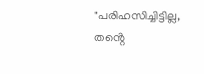"പരിഹസിച്ചിട്ടില്ല, തൻ്റെ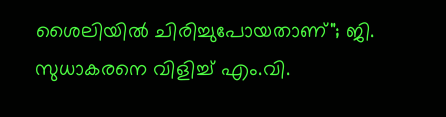ശൈലിയിൽ ചിരിച്ചുപോയതാണ്"; ജി. സുധാകരനെ വിളിച്ച് എം.വി.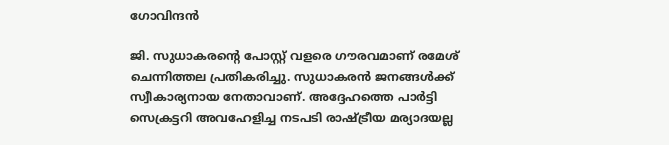ഗോവിന്ദൻ

ജി. സുധാകരൻ്റെ പോസ്റ്റ് വളരെ ഗൗരവമാണ് രമേശ് ചെന്നിത്തല പ്രതികരിച്ചു. സുധാകരൻ ജനങ്ങൾക്ക് സ്വീകാര്യനായ നേതാവാണ്. അദ്ദേഹത്തെ പാർട്ടി സെക്രട്ടറി അവഹേളിച്ച നടപടി രാഷ്ട്രീയ മര്യാദയല്ല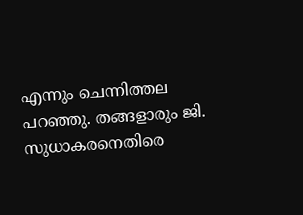എന്നും ചെന്നിത്തല പറഞ്ഞു. തങ്ങളാരും ജി. സുധാകരനെതിരെ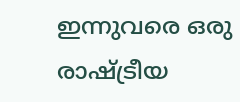ഇന്നുവരെ ഒരു രാഷ്ട്രീയ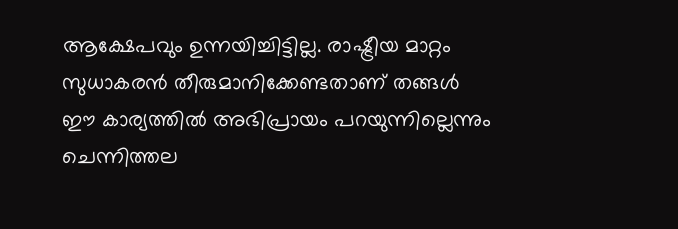ആക്ഷേപവും ഉന്നയിച്ചിട്ടില്ല. രാഷ്ട്രീയ മാറ്റം സുധാകരൻ തീരുമാനിക്കേണ്ടതാണ് തങ്ങൾ ഈ കാര്യത്തിൽ അഭിപ്രായം പറയുന്നില്ലെന്നും ചെന്നിത്തല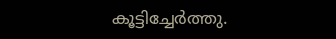കൂട്ടിച്ചേർത്തു.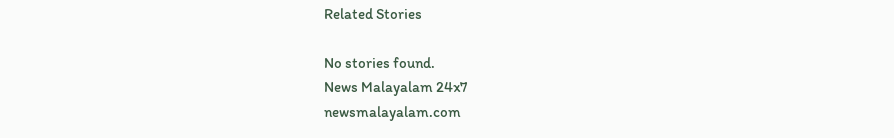Related Stories

No stories found.
News Malayalam 24x7
newsmalayalam.com